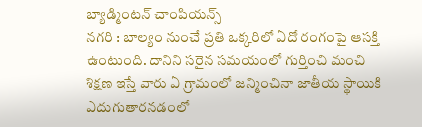బ్యాడ్మింటన్ చాంపియన్స్
నగరి : బాల్యం నుంచే ప్రతి ఒక్కరిలో ఏదో రంగంపై ఆసక్తి ఉంటుంది. దానిని సరైన సమయంలో గుర్తించి మంచి శిక్షణ ఇస్తే వారు ఏ గ్రామంలో జన్మించినా జాతీయ స్థాయికి ఎదుగుతారనడంలో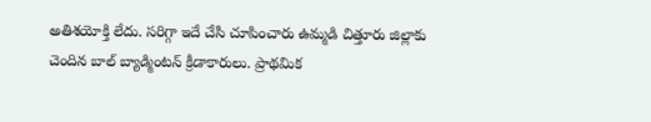అతిశయోక్తి లేదు. సరిగ్గా ఇదే చేసి చూపించారు ఉమ్మడి చిత్తూరు జిల్లాకు చెందిన బాల్ బ్యాడ్మింటన్ క్రీడాకారులు. ప్రాథమిక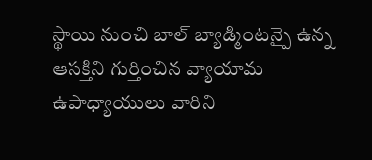స్థాయి నుంచి బాల్ బ్యాడ్మింటన్పై ఉన్న ఆసక్తిని గుర్తించిన వ్యాయామ ఉపాధ్యాయులు వారిని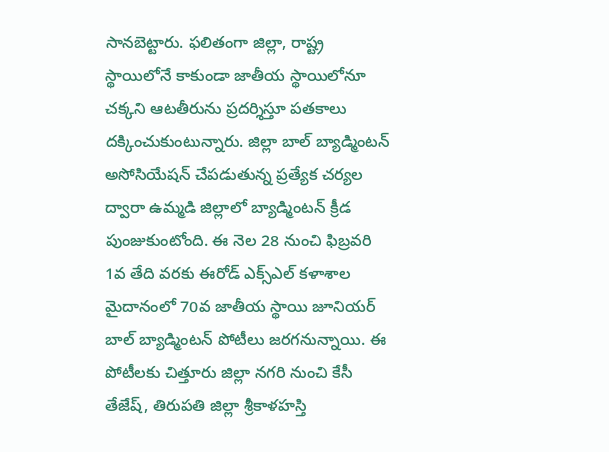సానబెట్టారు. ఫలితంగా జిల్లా, రాష్ట్ర స్థాయిలోనే కాకుండా జాతీయ స్థాయిలోనూ చక్కని ఆటతీరును ప్రదర్శిస్తూ పతకాలు దక్కించుకుంటున్నారు. జిల్లా బాల్ బ్యాడ్మింటన్ అసోసియేషన్ చేపడుతున్న ప్రత్యేక చర్యల ద్వారా ఉమ్మడి జిల్లాలో బ్యాడ్మింటన్ క్రీడ పుంజుకుంటోంది. ఈ నెల 28 నుంచి ఫిబ్రవరి 1వ తేది వరకు ఈరోడ్ ఎక్స్ఎల్ కళాశాల మైదానంలో 70వ జాతీయ స్థాయి జూనియర్ బాల్ బ్యాడ్మింటన్ పోటీలు జరగనున్నాయి. ఈ పోటీలకు చిత్తూరు జిల్లా నగరి నుంచి కేసీ తేజేష్, తిరుపతి జిల్లా శ్రీకాళహస్తి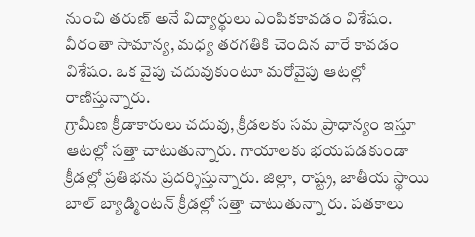నుంచి తరుణ్ అనే విద్యార్థులు ఎంపికకావడం విశేషం. వీరంతా సామాన్య, మధ్య తరగతికి చెందిన వారే కావడం విశేషం. ఒక వైపు చదువుకుంటూ మరోవైపు ఆటల్లో రాణిస్తున్నారు.
గ్రామీణ క్రీడాకారులు చదువు, క్రీడలకు సమ ప్రాధాన్యం ఇస్తూ ఆటల్లో సత్తా చాటుతున్నారు. గాయాలకు భయపడకుండా క్రీడల్లో ప్రతిభను ప్రదర్శిస్తున్నారు. జిల్లా, రాష్ట్ర, జాతీయ స్థాయి బాల్ బ్యాడ్మింటన్ క్రీడల్లో సత్తా చాటుతున్నా రు. పతకాలు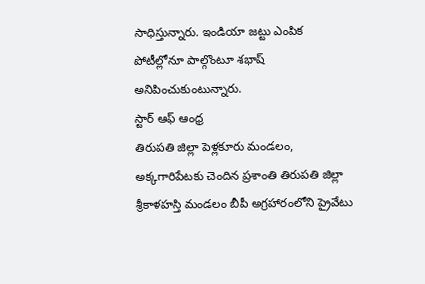సాధిస్తున్నారు. ఇండియా జట్టు ఎంపిక పోటీల్లోనూ పాల్గొంటూ శభాష్ అనిపించుకుంటున్నారు.
స్టార్ ఆఫ్ ఆంధ్ర
తిరుపతి జిల్లా పెళ్లకూరు మండలం, అక్కగారిపేటకు చెందిన ప్రశాంతి తిరుపతి జిల్లా శ్రీకాళహస్తి మండలం బీపీ అగ్రహారంలోని ప్రైవేటు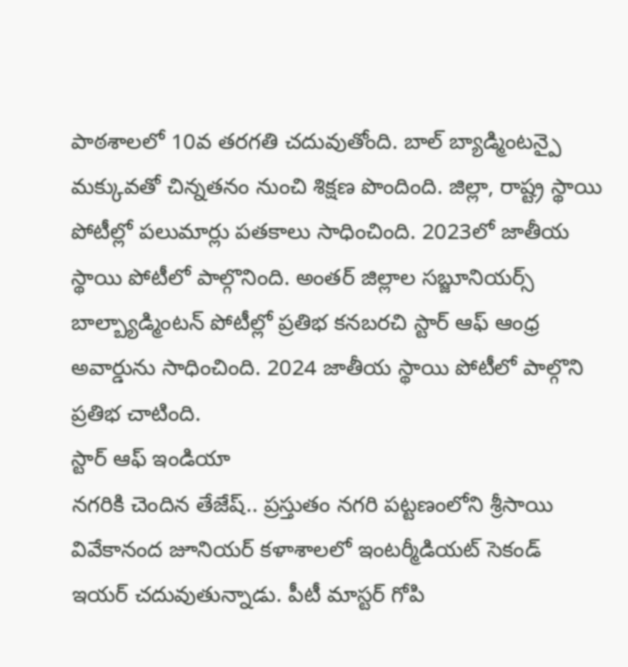పాఠశాలలో 10వ తరగతి చదువుతోంది. బాల్ బ్యాడ్మింటన్పై మక్కువతో చిన్నతనం నుంచి శిక్షణ పొందింది. జిల్లా, రాష్ట్ర స్థాయి పోటీల్లో పలుమార్లు పతకాలు సాధించింది. 2023లో జాతీయ స్థాయి పోటీలో పాల్గొనింది. అంతర్ జిల్లాల సబ్జూనియర్స్ బాల్బ్యాడ్మింటన్ పోటీల్లో ప్రతిభ కనబరచి స్టార్ ఆఫ్ ఆంధ్ర అవార్డును సాధించింది. 2024 జాతీయ స్థాయి పోటీలో పాల్గొని ప్రతిభ చాటింది.
స్టార్ ఆఫ్ ఇండియా
నగరికి చెందిన తేజేష్.. ప్రస్తుతం నగరి పట్టణంలోని శ్రీసాయి వివేకానంద జూనియర్ కళాశాలలో ఇంటర్మీడియట్ సెకండ్ ఇయర్ చదువుతున్నాడు. పీటీ మాస్టర్ గోపి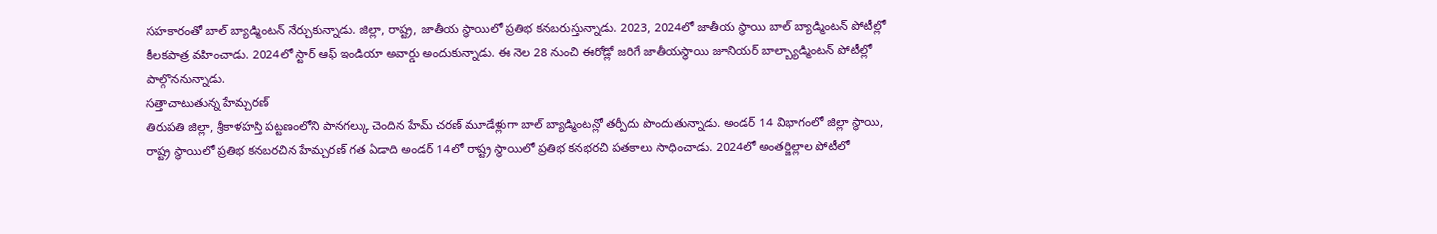సహకారంతో బాల్ బ్యాడ్మింటన్ నేర్చుకున్నాడు. జిల్లా, రాష్ట్ర, జాతీయ స్థాయిలో ప్రతిభ కనబరుస్తున్నాడు. 2023, 2024లో జాతీయ స్థాయి బాల్ బ్యాడ్మింటన్ పోటీల్లో కీలకపాత్ర వహించాడు. 2024లో స్టార్ ఆఫ్ ఇండియా అవార్డు అందుకున్నాడు. ఈ నెల 28 నుంచి ఈరోడ్లో జరిగే జాతీయస్థాయి జూనియర్ బాల్బ్యాడ్మింటన్ పోటీల్లో పాల్గొననున్నాడు.
సత్తాచాటుతున్న హేమ్చరణ్
తిరుపతి జిల్లా, శ్రీకాళహస్తి పట్టణంలోని పానగల్కు చెందిన హేమ్ చరణ్ మూడేళ్లుగా బాల్ బ్యాడ్మింటన్లో తర్పీదు పొందుతున్నాడు. అండర్ 14 విభాగంలో జిల్లా స్థాయి, రాష్ట్ర స్థాయిలో ప్రతిభ కనబరచిన హేమ్చరణ్ గత ఏడాది అండర్ 14లో రాష్ట్ర స్థాయిలో ప్రతిభ కనభరచి పతకాలు సాధించాడు. 2024లో అంతర్జిల్లాల పోటీలో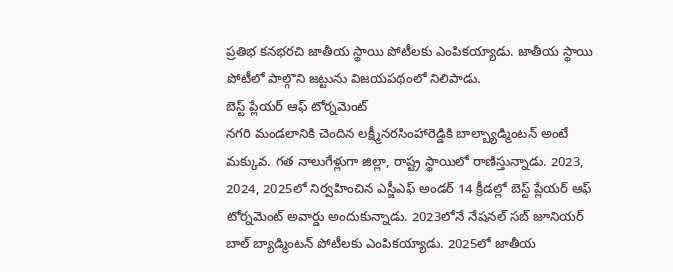ప్రతిభ కనభరచి జాతీయ స్థాయి పోటీలకు ఎంపికయ్యాడు. జాతీయ స్థాయి పోటీలో పాల్గొని జట్టును విజయపథంలో నిలిపాడు.
బెస్ట్ ప్లేయర్ ఆఫ్ టోర్నమెంట్
నగరి మండలానికి చెందిన లక్ష్మీనరసింహారెడ్డికి బాల్బ్యాడ్మింటన్ అంటే మక్కువ. గత నాలుగేళ్లుగా జిల్లా, రాష్ట్ర స్థాయిలో రాణిస్తున్నాడు. 2023, 2024, 2025లో నిర్వహించిన ఎస్జీఎఫ్ అండర్ 14 క్రీడల్లో బెస్ట్ ప్లేయర్ ఆఫ్ టోర్నమెంట్ అవార్డు అందుకున్నాడు. 2023లోనే నేషనల్ సబ్ జూనియర్ బాల్ బ్యాడ్మింటన్ పోటీలకు ఎంపికయ్యాడు. 2025లో జాతీయ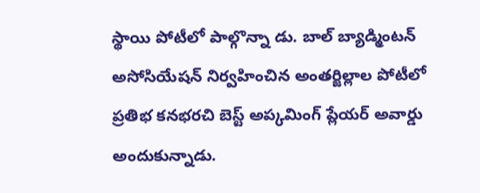స్థాయి పోటీలో పాల్గొన్నా డు. బాల్ బ్యాడ్మింటన్ అసోసియేషన్ నిర్వహించిన అంతర్జిల్లాల పోటీలో ప్రతిభ కనభరచి బెస్ట్ అప్కమింగ్ ప్లేయర్ అవార్డు అందుకున్నాడు.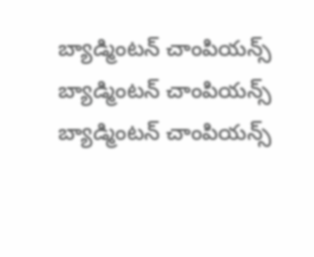బ్యాడ్మింటన్ చాంపియన్స్
బ్యాడ్మింటన్ చాంపియన్స్
బ్యాడ్మింటన్ చాంపియన్స్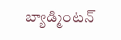బ్యాడ్మింటన్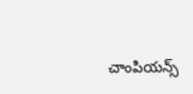చాంపియన్స్